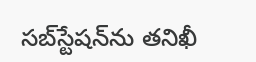సబ్‌స్టేషన్‌ను తనిఖీ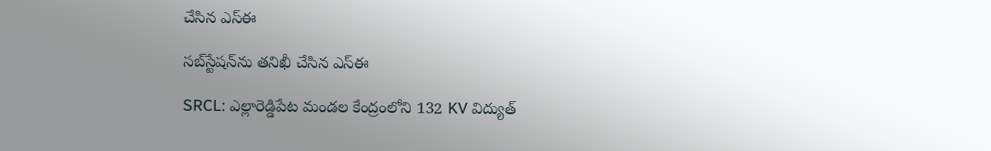చేసిన ఎస్ఈ

సబ్‌స్టేషన్‌ను తనిఖీ చేసిన ఎస్ఈ

SRCL: ఎల్లారెడ్డిపేట మండల కేంద్రంలోని 132 KV విద్యుత్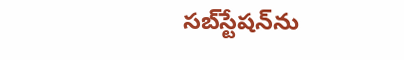సబ్‌స్టేషన్‌ను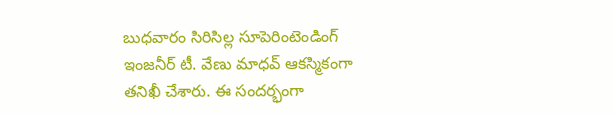బుధవారం సిరిసిల్ల సూపెరింటెండింగ్ ఇంజనీర్ టీ. వేణు మాధవ్ ఆకస్మికంగా తనిఖీ చేశారు. ఈ సందర్భంగా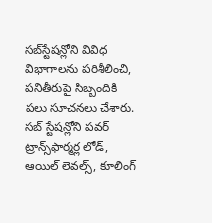సబ్‌స్టేషన్లోని వివిధ విభాగాలను పరిశీలించి, పనితీరుపై సిబ్బందికి పలు సూచనలు చేశారు. సబ్ స్టేషన్లోని పవర్ ట్రాన్స్‌ఫార్మర్ల లోడ్, ఆయిల్ లెవల్స్, కూలింగ్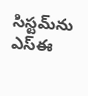సిస్టమ్‌ను ఎస్ఈ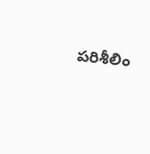పరిశీలిం